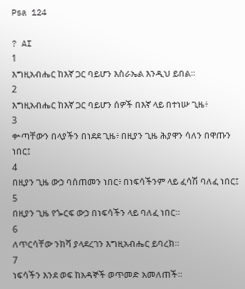Psa 124

? AI
1
እግዚአብሔር ከእኛ ጋር ባይሆን እስራኤል እንዲህ ይበል።
2
እግዚአብሔር ከእኛ ጋር ባይሆን ሰዎች በእኛ ላይ በተነሡ ጊዜ፥
3
ቍጣቸውን በላያችን በነደደ ጊዜ፥ በዚያን ጊዜ ሕያዋን ሳለን በዋጡን ነበር፤
4
በዚያን ጊዜ ውኃ ባሰጠመን ነበር፥ በነፍሳችንም ላይ ፈሳሽ ባለፈ ነበር፤
5
በዚያን ጊዜ የጐርፍ ውኃ በነፍሳችን ላይ ባለፈ ነበር።
6
ለጥርሳቸው ንክሻ ያላደረገን እግዚአብሔር ይባረክ።
7
ነፍሳችን እንደ ወፍ ከአዳኞች ወጥመድ አመለጠች።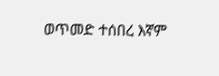ወጥመድ ተሰበረ እኛም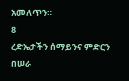አመለጥን።
8
ረድኤታችን ሰማይንና ምድርን በሠራ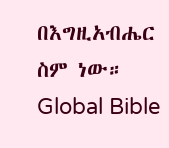በእግዚአብሔር ስም ነው።
Global Bible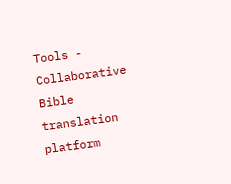Tools - Collaborative Bible translation platform